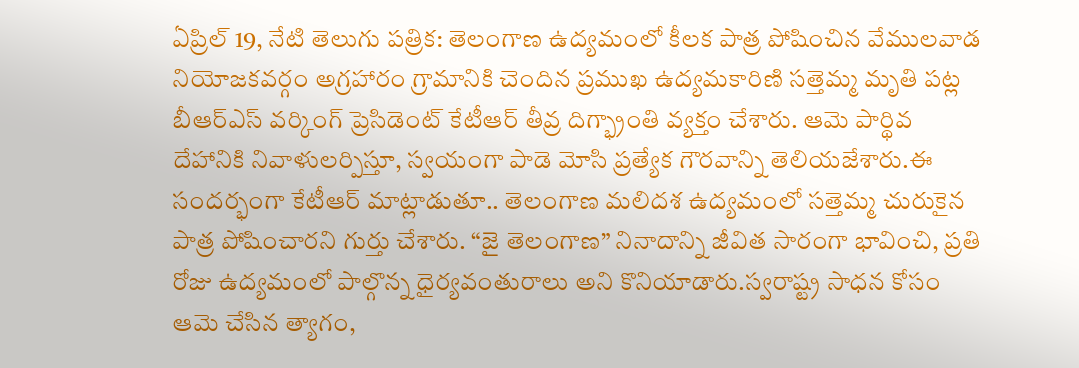ఏప్రిల్ 19, నేటి తెలుగు పత్రిక: తెలంగాణ ఉద్యమంలో కీలక పాత్ర పోషించిన వేములవాడ నియోజకవర్గం అగ్రహారం గ్రామానికి చెందిన ప్రముఖ ఉద్యమకారిణి సత్తెమ్మ మృతి పట్ల బీఆర్ఎస్ వర్కింగ్ ప్రెసిడెంట్ కేటీఆర్ తీవ్ర దిగ్భ్రాంతి వ్యక్తం చేశారు. ఆమె పార్థివ దేహానికి నివాళులర్పిస్తూ, స్వయంగా పాడె మోసి ప్రత్యేక గౌరవాన్ని తెలియజేశారు.ఈ సందర్భంగా కేటీఆర్ మాట్లాడుతూ.. తెలంగాణ మలిదశ ఉద్యమంలో సత్తెమ్మ చురుకైన పాత్ర పోషించారని గుర్తు చేశారు. “జై తెలంగాణ” నినాదాన్ని జీవిత సారంగా భావించి, ప్రతి రోజు ఉద్యమంలో పాల్గొన్న ధైర్యవంతురాలు అని కొనియాడారు.స్వరాష్ట్ర సాధన కోసం ఆమె చేసిన త్యాగం,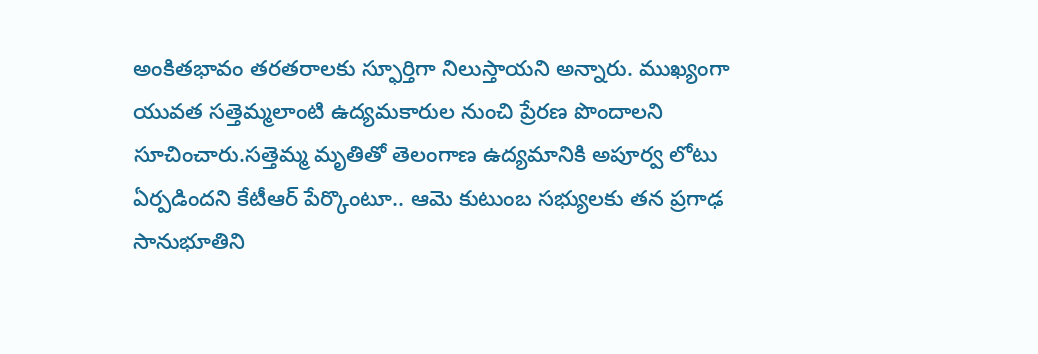అంకితభావం తరతరాలకు స్ఫూర్తిగా నిలుస్తాయని అన్నారు. ముఖ్యంగా యువత సత్తెమ్మలాంటి ఉద్యమకారుల నుంచి ప్రేరణ పొందాలని సూచించారు.సత్తెమ్మ మృతితో తెలంగాణ ఉద్యమానికి అపూర్వ లోటు ఏర్పడిందని కేటీఆర్ పేర్కొంటూ.. ఆమె కుటుంబ సభ్యులకు తన ప్రగాఢ సానుభూతిని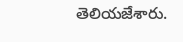తెలియజేశారు.